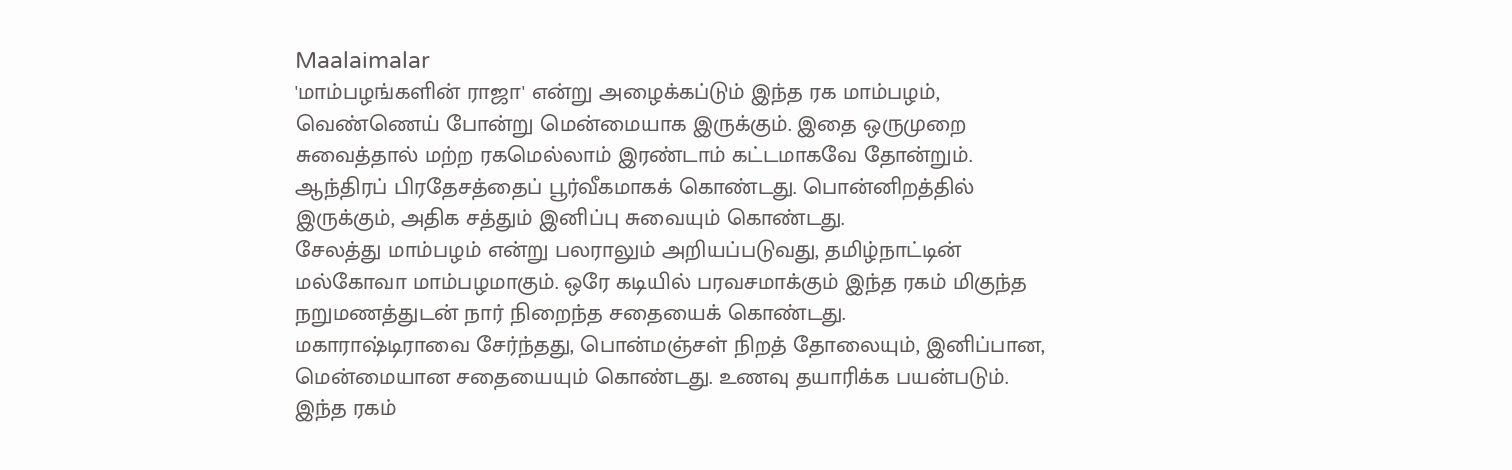Maalaimalar
'மாம்பழங்களின் ராஜா' என்று அழைக்கப்டும் இந்த ரக மாம்பழம், வெண்ணெய் போன்று மென்மையாக இருக்கும். இதை ஒருமுறை சுவைத்தால் மற்ற ரகமெல்லாம் இரண்டாம் கட்டமாகவே தோன்றும்.
ஆந்திரப் பிரதேசத்தைப் பூர்வீகமாகக் கொண்டது. பொன்னிறத்தில் இருக்கும், அதிக சத்தும் இனிப்பு சுவையும் கொண்டது.
சேலத்து மாம்பழம் என்று பலராலும் அறியப்படுவது, தமிழ்நாட்டின் மல்கோவா மாம்பழமாகும். ஒரே கடியில் பரவசமாக்கும் இந்த ரகம் மிகுந்த நறுமணத்துடன் நார் நிறைந்த சதையைக் கொண்டது.
மகாராஷ்டிராவை சேர்ந்தது, பொன்மஞ்சள் நிறத் தோலையும், இனிப்பான, மென்மையான சதையையும் கொண்டது. உணவு தயாரிக்க பயன்படும்.
இந்த ரகம்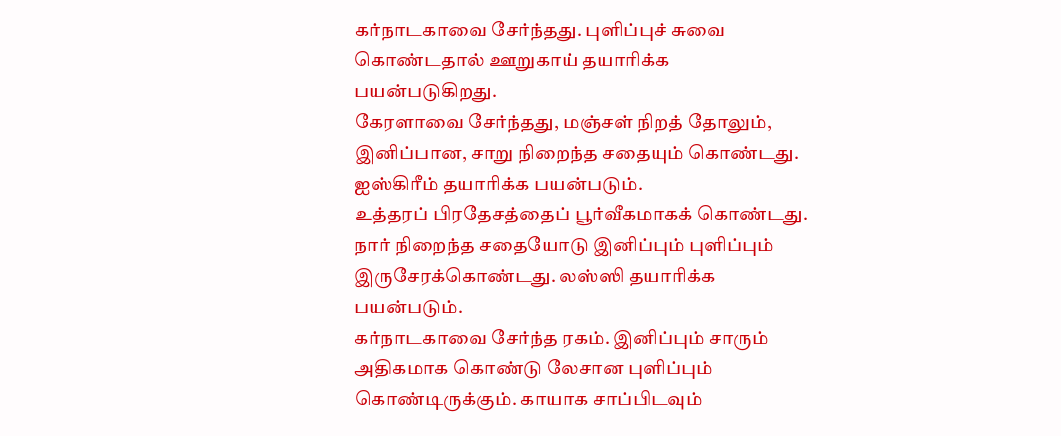கர்நாடகாவை சேர்ந்தது. புளிப்புச் சுவை கொண்டதால் ஊறுகாய் தயாரிக்க பயன்படுகிறது.
கேரளாவை சேர்ந்தது, மஞ்சள் நிறத் தோலும், இனிப்பான, சாறு நிறைந்த சதையும் கொண்டது. ஐஸ்கிரீம் தயாரிக்க பயன்படும்.
உத்தரப் பிரதேசத்தைப் பூர்வீகமாகக் கொண்டது. நார் நிறைந்த சதையோடு இனிப்பும் புளிப்பும் இருசேரக்கொண்டது. லஸ்ஸி தயாரிக்க பயன்படும்.
கர்நாடகாவை சேர்ந்த ரகம். இனிப்பும் சாரும் அதிகமாக கொண்டு லேசான புளிப்பும் கொண்டிருக்கும். காயாக சாப்பிடவும்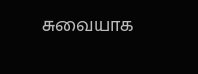சுவையாக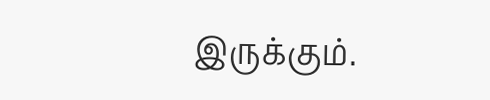இருக்கும்.